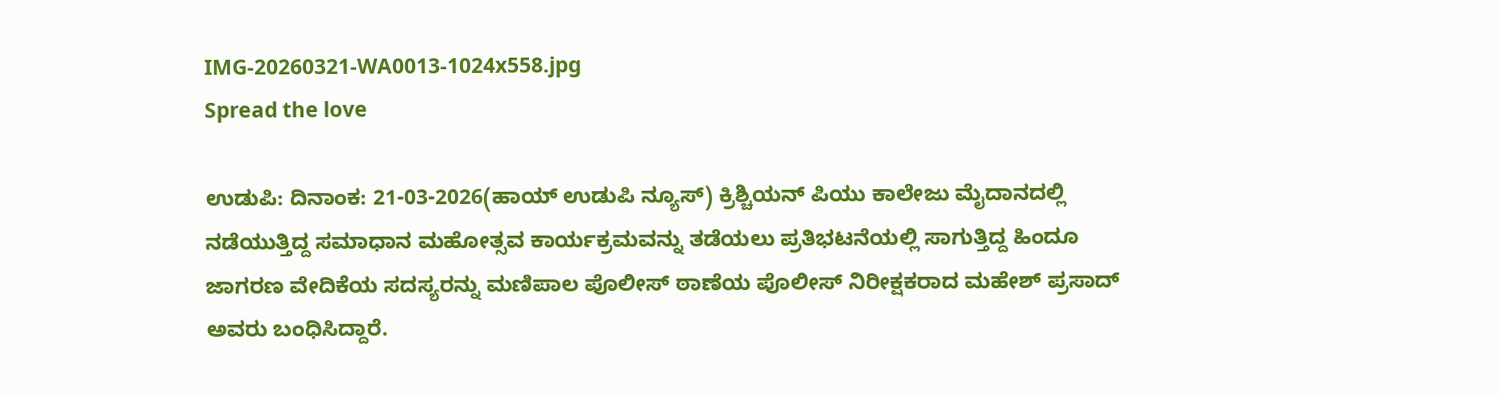IMG-20260321-WA0013-1024x558.jpg
Spread the love

ಉಡುಪಿ: ದಿನಾಂಕ: 21-03-2026(ಹಾಯ್ ಉಡುಪಿ ನ್ಯೂಸ್) ಕ್ರಿಶ್ಚಿಯನ್ ಪಿಯು ಕಾಲೇಜು ಮೈದಾನದಲ್ಲಿ ನಡೆಯುತ್ತಿದ್ದ ಸಮಾಧಾನ ಮಹೋತ್ಸವ ಕಾರ್ಯಕ್ರಮವನ್ನು ತಡೆಯಲು ಪ್ರತಿಭಟನೆಯಲ್ಲಿ ಸಾಗುತ್ತಿದ್ದ ಹಿಂದೂ ಜಾಗರಣ ವೇದಿಕೆಯ ಸದಸ್ಯರನ್ನು ಮಣಿಪಾಲ ಪೊಲೀಸ್ ಠಾಣೆಯ ಪೊಲೀಸ್ ನಿರೀಕ್ಷಕರಾದ ಮಹೇಶ್ ಪ್ರಸಾದ್ ಅವರು ಬಂಧಿಸಿದ್ದಾರೆ.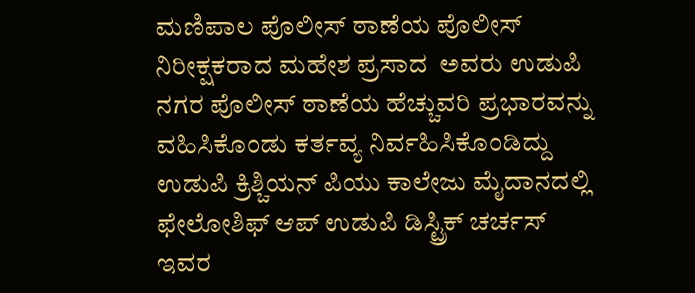ಮಣಿಪಾಲ ಪೊಲೀಸ್ ಠಾಣೆಯ ಪೊಲೀಸ್ ನಿರೀಕ್ಷಕರಾದ ಮಹೇಶ ಪ್ರಸಾದ  ಅವರು ಉಡುಪಿ ನಗರ ಪೊಲೀಸ್ ಠಾಣೆಯ ಹೆಚ್ಚುವರಿ ಪ್ರಭಾರವನ್ನು ವಹಿಸಿಕೊಂಡು ಕರ್ತವ್ಯ ನಿರ್ವಹಿಸಿಕೊಂಡಿದ್ದು ಉಡುಪಿ ಕ್ರಿಶ್ಚಿಯನ್ ಪಿಯು ಕಾಲೇಜು ಮೈದಾನದಲ್ಲಿ ಫೇಲೋಶಿಫ್ ಆಪ್ ಉಡುಪಿ ಡಿಸ್ಟ್ರಿಕ್ ಚರ್ಚಸ್ ಇವರ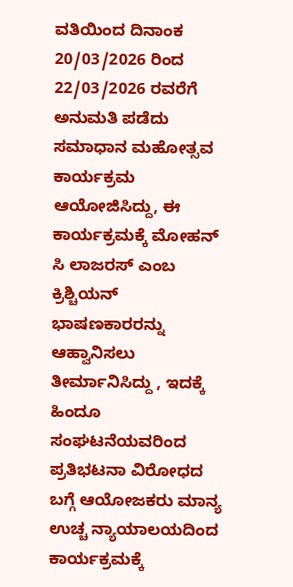ವತಿಯಿಂದ ದಿನಾಂಕ 20/03/2026 ರಿಂದ 22/03/2026 ರವರೆಗೆ ಅನುಮತಿ ಪಡೆದು ಸಮಾಧಾನ ಮಹೋತ್ಸವ ಕಾರ್ಯಕ್ರಮ ಆಯೋಜಿಸಿದ್ದು, ಈ ಕಾರ್ಯಕ್ರಮಕ್ಕೆ ಮೋಹನ್ ಸಿ ಲಾಜರಸ್ ಎಂಬ ಕ್ರಿಶ್ಚಿಯನ್ ಭಾಷಣಕಾರರನ್ನು ಆಹ್ವಾನಿಸಲು ತೀರ್ಮಾನಿಸಿದ್ದು , ಇದಕ್ಕೆ ಹಿಂದೂ ಸಂಘಟನೆಯವರಿಂದ ಪ್ರತಿಭಟನಾ ವಿರೋಧದ ಬಗ್ಗೆ ಆಯೋಜಕರು ಮಾನ್ಯ ಉಚ್ಚ ನ್ಯಾಯಾಲಯದಿಂದ ಕಾರ್ಯಕ್ರಮಕ್ಕೆ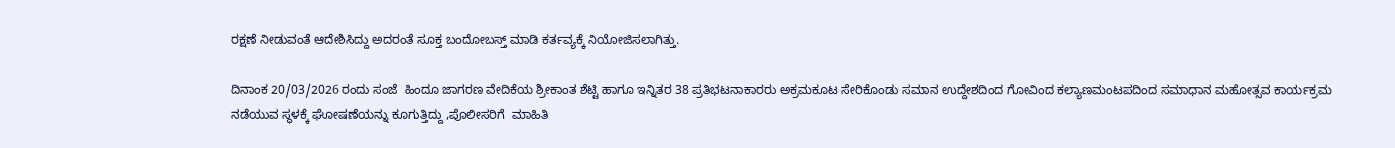ರಕ್ಷಣೆ ನೀಡುವಂತೆ ಆದೇಶಿಸಿದ್ದು ಅದರಂತೆ ಸೂಕ್ತ ಬಂದೋಬಸ್ತ್ ಮಾಡಿ ಕರ್ತವ್ಯಕ್ಕೆ ನಿಯೋಜಿಸಲಾಗಿತ್ತು.

ದಿನಾಂಕ 20/03/2026 ರಂದು ಸಂಜೆ  ಹಿಂದೂ ಜಾಗರಣ ವೇದಿಕೆಯ ಶ್ರೀಕಾಂತ ಶೆಟ್ಟಿ ಹಾಗೂ ಇನ್ನಿತರ 38 ಪ್ರತಿಭಟನಾಕಾರರು ಅಕ್ರಮಕೂಟ ಸೇರಿಕೊಂಡು ಸಮಾನ ಉದ್ದೇಶದಿಂದ ಗೋವಿಂದ ಕಲ್ಯಾಣಮಂಟಪದಿಂದ ಸಮಾಧಾನ ಮಹೋತ್ಸವ ಕಾರ್ಯಕ್ರಮ ನಡೆಯುವ ಸ್ಥಳಕ್ಕೆ ಘೋಷಣೆಯನ್ನು ಕೂಗುತ್ತಿದ್ದು ,ಪೊಲೀಸರಿಗೆ  ಮಾಹಿತಿ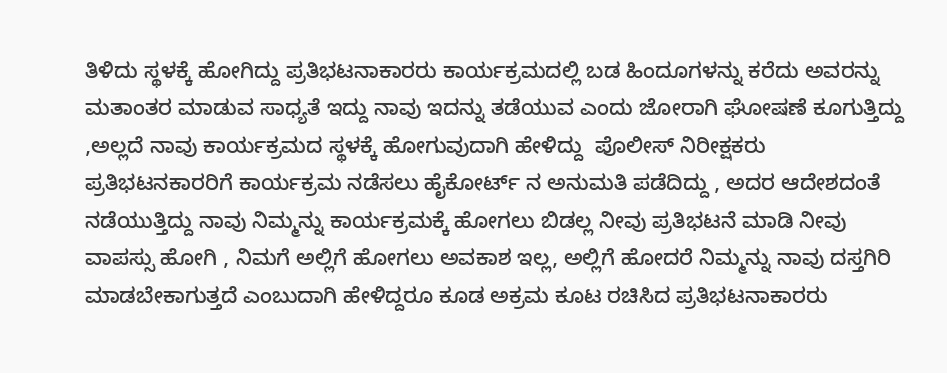ತಿಳಿದು ಸ್ಥಳಕ್ಕೆ ಹೋಗಿದ್ದು ಪ್ರತಿಭಟನಾಕಾರರು ಕಾರ್ಯಕ್ರಮದಲ್ಲಿ ಬಡ ಹಿಂದೂಗಳನ್ನು ಕರೆದು ಅವರನ್ನು ಮತಾಂತರ ಮಾಡುವ ಸಾಧ್ಯತೆ ಇದ್ದು ನಾವು ಇದನ್ನು ತಡೆಯುವ ಎಂದು ಜೋರಾಗಿ ಘೋಷಣೆ ಕೂಗುತ್ತಿದ್ದು ,ಅಲ್ಲದೆ ನಾವು ಕಾರ್ಯಕ್ರಮದ ಸ್ಥಳಕ್ಕೆ ಹೋಗುವುದಾಗಿ ಹೇಳಿದ್ದು  ಪೊಲೀಸ್ ನಿರೀಕ್ಷಕರು ಪ್ರತಿಭಟನಕಾರರಿಗೆ ಕಾರ್ಯಕ್ರಮ ನಡೆಸಲು ಹೈಕೋರ್ಟ್ ನ ಅನುಮತಿ ಪಡೆದಿದ್ದು , ಅದರ ಆದೇಶದಂತೆ ನಡೆಯುತ್ತಿದ್ದು ನಾವು ನಿಮ್ಮನ್ನು ಕಾರ್ಯಕ್ರಮಕ್ಕೆ ಹೋಗಲು ಬಿಡಲ್ಲ ನೀವು ಪ್ರತಿಭಟನೆ ಮಾಡಿ ನೀವು ವಾಪಸ್ಸು ಹೋಗಿ , ನಿಮಗೆ ಅಲ್ಲಿಗೆ ಹೋಗಲು ಅವಕಾಶ ಇಲ್ಲ, ಅಲ್ಲಿಗೆ ಹೋದರೆ ನಿಮ್ಮನ್ನು ನಾವು ದಸ್ತಗಿರಿ ಮಾಡಬೇಕಾಗುತ್ತದೆ ಎಂಬುದಾಗಿ ಹೇಳಿದ್ದರೂ ಕೂಡ ಅಕ್ರಮ ಕೂಟ ರಚಿಸಿದ ಪ್ರತಿಭಟನಾಕಾರರು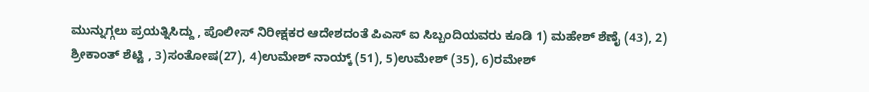ಮುನ್ನುಗ್ಗಲು ಪ್ರಯತ್ನಿಸಿದ್ದು , ಪೊಲೀಸ್ ನಿರೀಕ್ಷಕರ ಆದೇಶದಂತೆ ಪಿಎಸ್ ಐ ಸಿಬ್ಬಂದಿಯವರು ಕೂಡಿ 1) ಮಹೇಶ್ ಶೆಣೈ (43), 2) ಶ್ರೀಕಾಂತ್ ಶೆಟ್ಟಿ , 3)ಸಂತೋಷ(27), 4)ಉಮೇಶ್ ನಾಯ್ಕ್ (51), 5)ಉಮೇಶ್ (35), 6)ರಮೇಶ್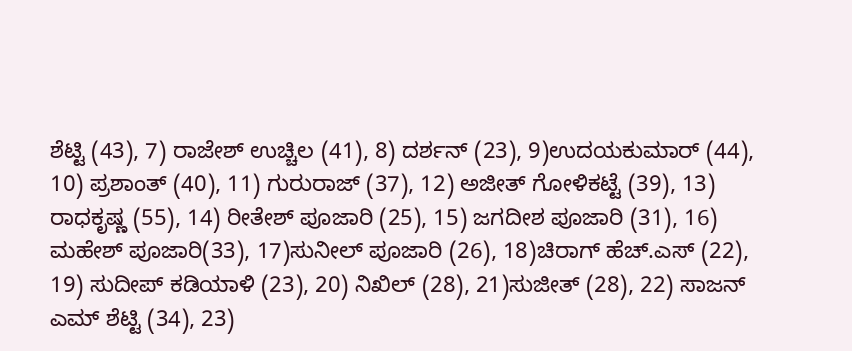ಶೆಟ್ಟಿ (43), 7) ರಾಜೇಶ್ ಉಚ್ಚಿಲ (41), 8) ದರ್ಶನ್ (23), 9)ಉದಯಕುಮಾರ್ (44), 10) ಪ್ರಶಾಂತ್ (40), 11) ಗುರುರಾಜ್ (37), 12) ಅಜೀತ್ ಗೋಳಿಕಟ್ಟೆ (39), 13) ರಾಧಕೃಷ್ಣ (55), 14) ರೀತೇಶ್ ಪೂಜಾರಿ (25), 15) ಜಗದೀಶ ಪೂಜಾರಿ (31), 16) ಮಹೇಶ್ ಪೂಜಾರಿ(33), 17)ಸುನೀಲ್ ಪೂಜಾರಿ (26), 18)ಚಿರಾಗ್ ಹೆಚ್.ಎಸ್ (22), 19) ಸುದೀಪ್ ಕಡಿಯಾಳಿ (23), 20) ನಿಖಿಲ್ (28), 21)ಸುಜೀತ್ (28), 22) ಸಾಜನ್ ಎಮ್ ಶೆಟ್ಟಿ (34), 23)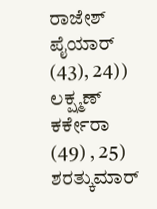ರಾಜೇಶ್ ಪೈಯಾರ್ (43), 24)) ಲಕ್ಷ್ಮಣ್ ಕರ್ಕೇರಾ (49) , 25) ಶರತ್ಕುಮಾರ್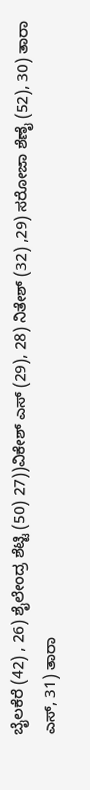ಬೈಲಕೆರೆ (42) , 26) ಶೈಲೇಂದ್ರ ಶೆಟ್ಟಿ (50) 27))ವಿಕೇಶ್ ಎಸ್ (29), 28) ನಿತೇಶ್ (32) ,29) ಸರೋಜಾ ಶೆಣೈ (52), 30) ತಾರಾ ಎಸ್, 31) ತಾರಾ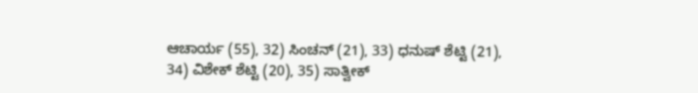ಆಚಾರ್ಯ (55), 32) ಸಿಂಚನ್ (21), 33) ಧನುಷ್ ಶೆಟ್ಟಿ (21), 34) ವಿಶೇಕ್ ಶೆಟ್ಟಿ (20), 35) ಸಾತ್ವೀಕ್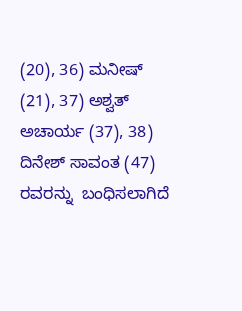(20), 36) ಮನೀಷ್ (21), 37) ಅಶ್ವತ್ ಅಚಾರ್ಯ (37), 38) ದಿನೇಶ್ ಸಾವಂತ (47) ರವರನ್ನು  ಬಂಧಿಸಲಾಗಿದೆ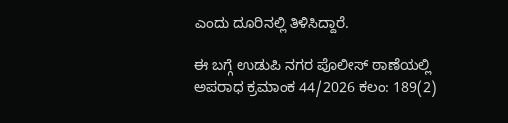ಎಂದು ದೂರಿನಲ್ಲಿ ತಿಳಿಸಿದ್ದಾರೆ.

ಈ ಬಗ್ಗೆ ಉಡುಪಿ ನಗರ ಪೊಲೀಸ್‌ ಠಾಣೆಯಲ್ಲಿ ಅಪರಾಧ ಕ್ರಮಾಂಕ 44/2026 ಕಲಂ: 189(2)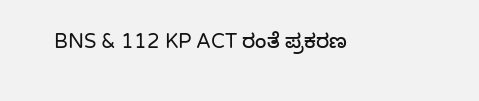BNS & 112 KP ACT ರಂತೆ ಪ್ರಕರಣ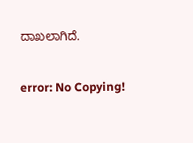ದಾಖಲಾಗಿದೆ.

error: No Copying!